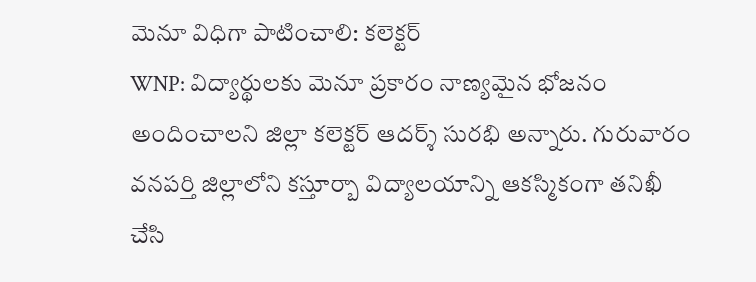మెనూ విధిగా పాటించాలి: కలెక్టర్
WNP: విద్యార్థులకు మెనూ ప్రకారం నాణ్యమైన భోజనం అందించాలని జిల్లా కలెక్టర్ ఆదర్శ్ సురభి అన్నారు. గురువారం వనపర్తి జిల్లాలోని కస్తూర్బా విద్యాలయాన్ని ఆకస్మికంగా తనిఖీ చేసి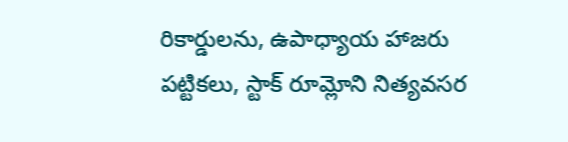రికార్డులను, ఉపాధ్యాయ హాజరు పట్టికలు, స్టాక్ రూమ్లోని నిత్యవసర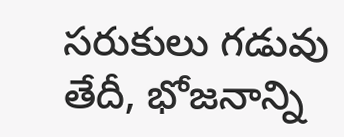సరుకులు గడువు తేదీ, భోజనాన్ని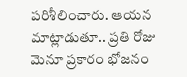పరిశీలించారు. ఆయన మాట్లాడుతూ.. ప్రతి రోజు మెనూ ప్రకారం భోజనం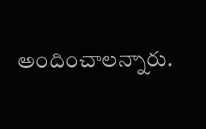అందించాలన్నారు.